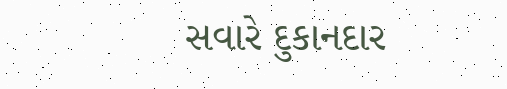સવારે દુકાનદાર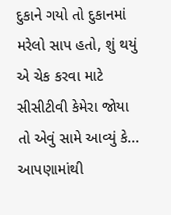દુકાને ગયો તો દુકાનમાં મરેલો સાપ હતો, શું થયું એ ચેક કરવા માટે સીસીટીવી કેમેરા જોયા તો એવું સામે આવ્યું કે...
આપણામાંથી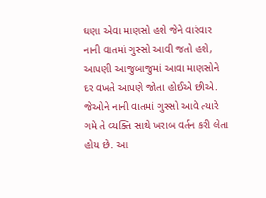ઘણા એવા માણસો હશે જેને વારંવાર નાની વાતમાં ગુસ્સો આવી જતો હશે, આપણી આજુબાજુમાં આવા માણસોને દર વખતે આપણે જોતા હોઈએ છીએ. જેઓને નાની વાતમાં ગુસ્સો આવે ત્યારે ગમે તે વ્યક્તિ સાથે ખરાબ વર્તન કરી લેતા હોય છે. આ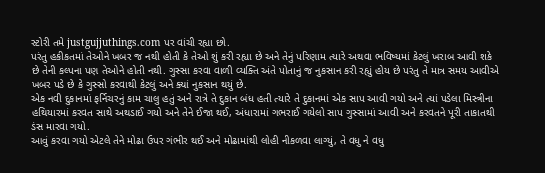સ્ટોરી તમે justgujjuthings.com પર વાંચી રહ્યા છો.
પરંતુ હકીકતમાં તેઓને ખબર જ નથી હોતી કે તેઓ શું કરી રહ્યા છે અને તેનું પરિણામ ત્યારે અથવા ભવિષ્યમાં કેટલું ખરાબ આવી શકે છે તેની કલ્પના પણ તેઓને હોતી નથી. ગુસ્સા કરવા વાળી વ્યક્તિ અંતે પોતાનું જ નુકસાન કરી રહ્યું હોય છે પરંતુ તે માત્ર સમય આવીએ ખબર પડે છે કે ગુસ્સો કરવાથી કેટલું અને ક્યાં નુકસાન થયું છે.
એક નવી દુકાનમાં ફર્નિચરનું કામ ચાલુ હતું અને રાત્રે તે દુકાન બંધ હતી ત્યારે તે દુકાનમાં એક સાપ આવી ગયો અને ત્યાં પડેલા મિસ્ત્રીના હથિયારમાં કરવત સાથે અથડાઈ ગયો અને તેને ઈજા થઈ, અંધારામાં ગભરાઈ ગયેલો સાપ ગુસ્સામાં આવી અને કરવતને પૂરી તાકાતથી ડંસ મારવા ગયો.
આવું કરવા ગયો એટલે તેને મોઢા ઉપર ગંભીર થઈ અને મોઢામાંથી લોહી નીકળવા લાગ્યું, તે વધુ ને વધુ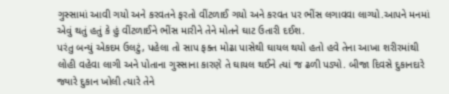ગુસ્સામાં આવી ગયો અને કરવતને ફરતો વીંટળાઈ ગયો અને કરવત પર ભીંસ લગાવવા લાગ્યો.આપને મનમાં એવું થતું હતું કે હું વીંટળાઈને ભીંસ મારીને તેને મોતને ઘાટ ઉતારી દઈશ.
પરંતુ બન્યું એકદમ ઉલટું, પહેલા તો સાપ ફક્ત મોઢા પાસેથી ઘાયલ થયો હતો હવે તેના આખા શરીરમાંથી લોહી વહેવા લાગી અને પોતાના ગુસ્સાના કારણે તે ઘાયલ થઈને ત્યાં જ ઢળી પડ્યો. બીજા દિવસે દુકાનદારે જ્યારે દુકાન ખોલી ત્યારે તેને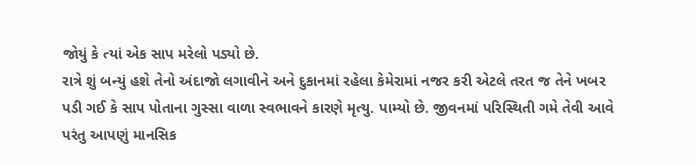જોયું કે ત્યાં એક સાપ મરેલો પડ્યો છે.
રાત્રે શું બન્યું હશે તેનો અંદાજો લગાવીને અને દુકાનમાં રહેલા કેમેરામાં નજર કરી એટલે તરત જ તેને ખબર પડી ગઈ કે સાપ પોતાના ગુસ્સા વાળા સ્વભાવને કારણે મૃત્યુ. પામ્યો છે. જીવનમાં પરિસ્થિતી ગમે તેવી આવે પરંતુ આપણું માનસિક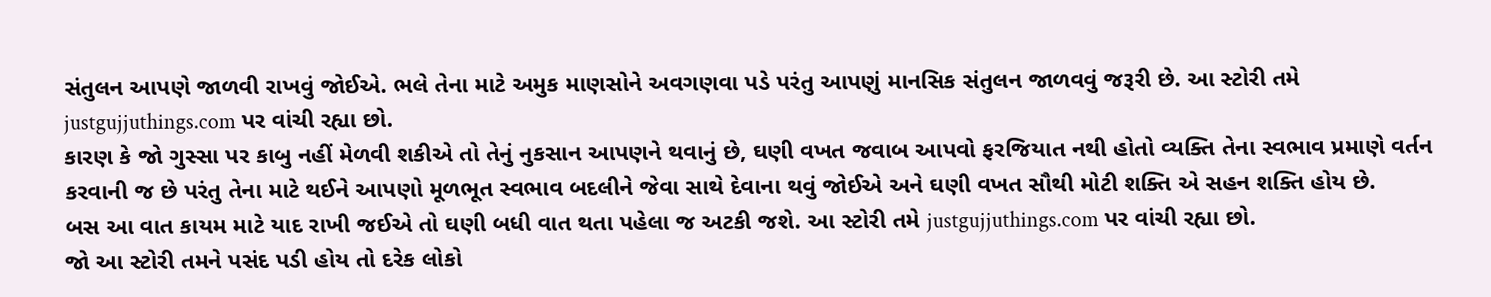સંતુલન આપણે જાળવી રાખવું જોઈએ. ભલે તેના માટે અમુક માણસોને અવગણવા પડે પરંતુ આપણું માનસિક સંતુલન જાળવવું જરૂરી છે. આ સ્ટોરી તમે justgujjuthings.com પર વાંચી રહ્યા છો.
કારણ કે જો ગુસ્સા પર કાબુ નહીં મેળવી શકીએ તો તેનું નુકસાન આપણને થવાનું છે, ઘણી વખત જવાબ આપવો ફરજિયાત નથી હોતો વ્યક્તિ તેના સ્વભાવ પ્રમાણે વર્તન કરવાની જ છે પરંતુ તેના માટે થઈને આપણો મૂળભૂત સ્વભાવ બદલીને જેવા સાથે દેવાના થવું જોઈએ અને ઘણી વખત સૌથી મોટી શક્તિ એ સહન શક્તિ હોય છે.
બસ આ વાત કાયમ માટે યાદ રાખી જઈએ તો ઘણી બધી વાત થતા પહેલા જ અટકી જશે. આ સ્ટોરી તમે justgujjuthings.com પર વાંચી રહ્યા છો.
જો આ સ્ટોરી તમને પસંદ પડી હોય તો દરેક લોકો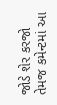જોડે શેર કરજો તેમજ કમેન્ટમાં આ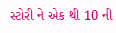સ્ટોરી ને એક થી 10 ની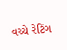વચ્ચે રેટિંગ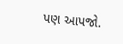પણ આપજો.